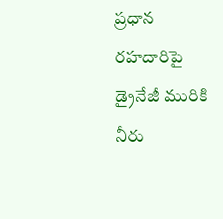ప్రధాన రహదారిపై డ్రైనేజీ మురికి నీరు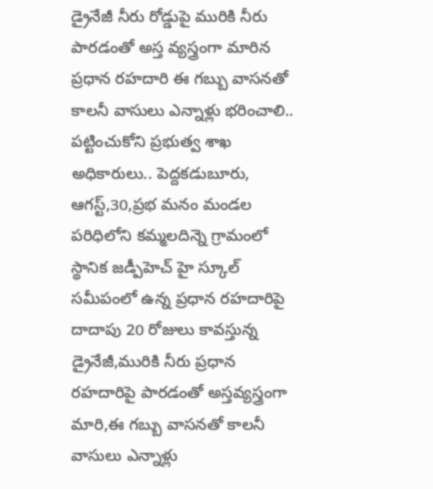డ్రైనేజీ నీరు రోడ్డుపై మురికి నీరు పారడంతో అస్త వ్యస్త్రంగా మారిన ప్రధాన రహదారి ఈ గబ్బు వాసనతో కాలనీ వాసులు ఎన్నాళ్లు భరించాలి.. పట్టించుకోని ప్రభుత్వ శాఖ అధికారులు.. పెద్దకడుబూరు, ఆగస్ట్,30,ప్రభ మనం మండల పరిధిలోని కమ్మలదిన్నె గ్రామంలో స్థానిక జడ్పీహెచ్ హై స్కూల్ సమీపంలో ఉన్న ప్రధాన రహదారిపై దాదాపు 20 రోజులు కావస్తున్న డ్రైనేజీ,మురికి నీరు ప్రధాన రహదారిపై పారడంతో అస్తవ్యస్త్రంగా మారి,ఈ గబ్బు వాసనతో కాలనీ వాసులు ఎన్నాళ్లు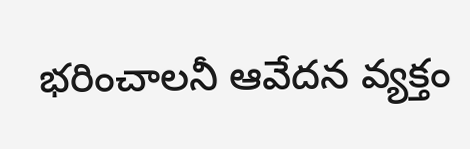భరించాలనీ ఆవేదన వ్యక్తం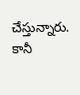చేస్తున్నారు. కానీ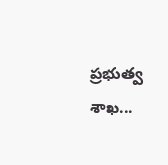ప్రభుత్వ శాఖ...